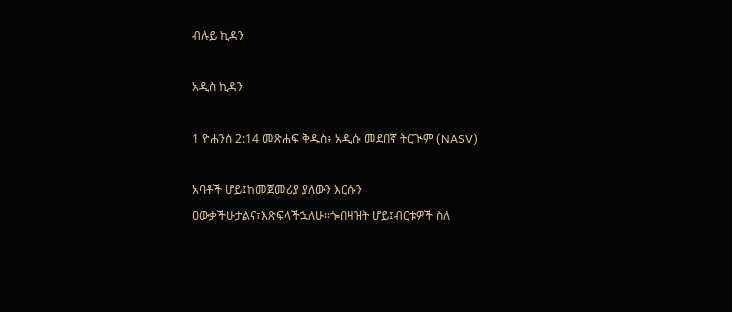ብሉይ ኪዳን

አዲስ ኪዳን

1 ዮሐንስ 2:14 መጽሐፍ ቅዱስ፥ አዲሱ መደበኛ ትርጒም (NASV)

አባቶች ሆይ፤ከመጀመሪያ ያለውን እርሱን ዐውቃችሁታልና፣እጽፍላችኋለሁ።ጐበዛዝት ሆይ፤ብርቱዎች ስለ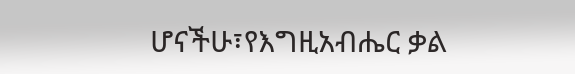ሆናችሁ፣የእግዚአብሔር ቃል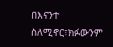በእናንተ ስለሚኖር፣ክፉውንም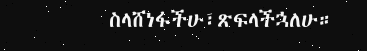ስላሸነፋችሁ፣ጽፍላችኋለሁ።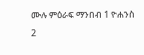ሙሉ ምዕራፍ ማንበብ 1 ዮሐንስ 2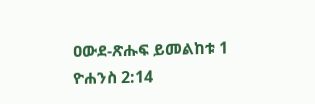ዐውደ-ጽሑፍ ይመልከቱ 1 ዮሐንስ 2:14